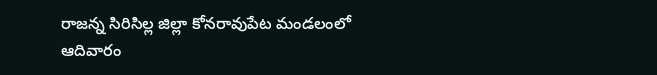రాజన్న సిరిసిల్ల జిల్లా కోనరావుపేట మండలంలో ఆదివారం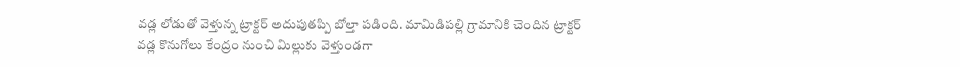వడ్ల లోడుతో వెళ్తున్న ట్రాక్టర్ అదుపుతప్పి బోల్తా పడింది. మామిడిపల్లి గ్రామానికి చెందిన ట్రాక్టర్ వడ్ల కొనుగోలు కేంద్రం నుంచి మిల్లుకు వెళ్తుండగా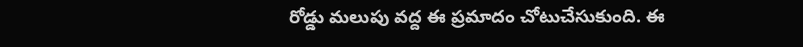రోడ్డు మలుపు వద్ద ఈ ప్రమాదం చోటుచేసుకుంది. ఈ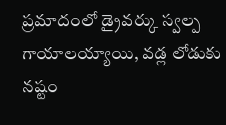ప్రమాదంలో డ్రైవర్కు స్వల్ప గాయాలయ్యాయి, వడ్ల లోడుకు నష్టం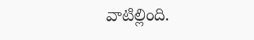వాటిల్లింది.